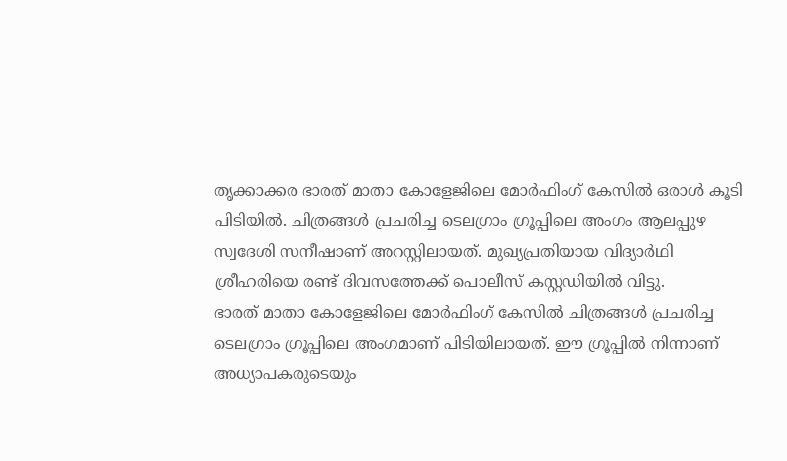തൃക്കാക്കര ഭാരത് മാതാ കോളേജിലെ മോർഫിംഗ് കേസിൽ ഒരാൾ കൂടി പിടിയിൽ. ചിത്രങ്ങൾ പ്രചരിച്ച ടെലഗ്രാം ഗ്രൂപ്പിലെ അംഗം ആലപ്പുഴ സ്വദേശി സനീഷാണ് അറസ്റ്റിലായത്. മുഖ്യപ്രതിയായ വിദ്യാർഥി ശ്രീഹരിയെ രണ്ട് ദിവസത്തേക്ക് പൊലീസ് കസ്റ്റഡിയിൽ വിട്ടു.
ഭാരത് മാതാ കോളേജിലെ മോർഫിംഗ് കേസിൽ ചിത്രങ്ങൾ പ്രചരിച്ച ടെലഗ്രാം ഗ്രൂപ്പിലെ അംഗമാണ് പിടിയിലായത്. ഈ ഗ്രൂപ്പിൽ നിന്നാണ് അധ്യാപകരുടെയും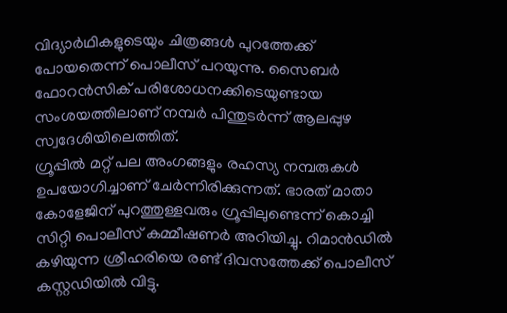വിദ്യാർഥികളുടെയും ചിത്രങ്ങൾ പുറത്തേക്ക് പോയതെന്ന് പൊലീസ് പറയുന്നു. സൈബർ ഫോറൻസിക് പരിശോധനക്കിടെയുണ്ടായ സംശയത്തിലാണ് നമ്പർ പിന്തുടർന്ന് ആലപ്പുഴ സ്വദേശിയിലെത്തിത്.
ഗ്രൂപ്പിൽ മറ്റ് പല അംഗങ്ങളും രഹസ്യ നമ്പരുകൾ ഉപയോഗിച്ചാണ് ചേർന്നിരിക്കുന്നത്. ഭാരത് മാതാ കോളേജിന് പുറത്തുള്ളവരും ഗ്രൂപ്പിലുണ്ടെന്ന് കൊച്ചി സിറ്റി പൊലീസ് കമ്മീഷണർ അറിയിച്ചു. റിമാൻഡിൽ കഴിയുന്ന ശ്രീഹരിയെ രണ്ട് ദിവസത്തേക്ക് പൊലീസ് കസ്റ്റഡിയിൽ വിട്ടു.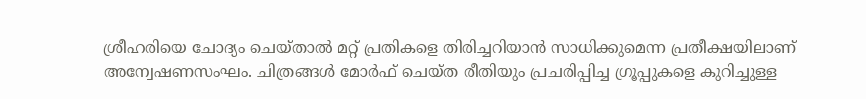ശ്രീഹരിയെ ചോദ്യം ചെയ്താൽ മറ്റ് പ്രതികളെ തിരിച്ചറിയാൻ സാധിക്കുമെന്ന പ്രതീക്ഷയിലാണ് അന്വേഷണസംഘം. ചിത്രങ്ങൾ മോർഫ് ചെയ്ത രീതിയും പ്രചരിപ്പിച്ച ഗ്രൂപ്പുകളെ കുറിച്ചുള്ള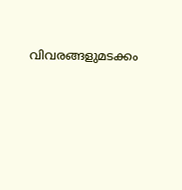വിവരങ്ങളുമടക്കം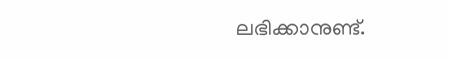ലഭിക്കാനുണ്ട്.